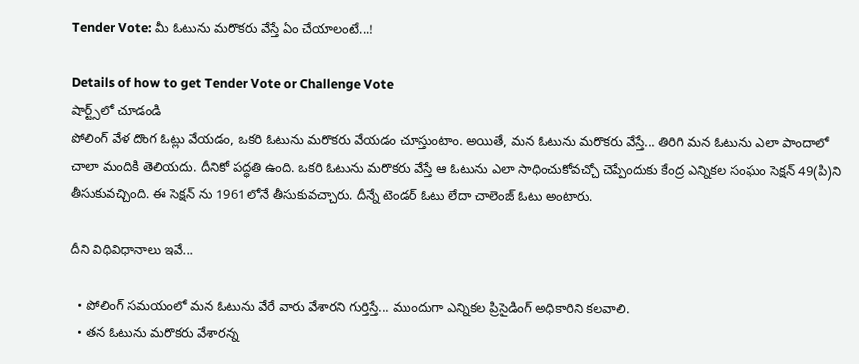Tender Vote: మీ ఓటును మరొకరు వేస్తే ఏం చేయాలంటే...!

Details of how to get Tender Vote or Challenge Vote
షార్ట్స్‌లో చూడండి
పోలింగ్ వేళ దొంగ ఓట్లు వేయడం, ఒకరి ఓటును మరొకరు వేయడం చూస్తుంటాం. అయితే, మన ఓటును మరొకరు వేస్తే... తిరిగి మన ఓటును ఎలా పాందాలో చాలా మందికి తెలియదు. దీనికో పద్ధతి ఉంది. ఒకరి ఓటును మరొకరు వేస్తే ఆ ఓటును ఎలా సాధించుకోవచ్చో చెప్పేందుకు కేంద్ర ఎన్నికల సంఘం సెక్షన్ 49(పి)ని తీసుకువచ్చింది. ఈ సెక్షన్ ను 1961లోనే తీసుకువచ్చారు. దీన్నే టెండర్ ఓటు లేదా చాలెంజ్ ఓటు అంటారు.

దీని విధివిధానాలు ఇవే...

  • పోలింగ్ సమయంలో మన ఓటును వేరే వారు వేశారని గుర్తిస్తే... ముందుగా ఎన్నికల ప్రిసైడింగ్ అధికారిని కలవాలి.
  • తన ఓటును మరొకరు వేశారన్న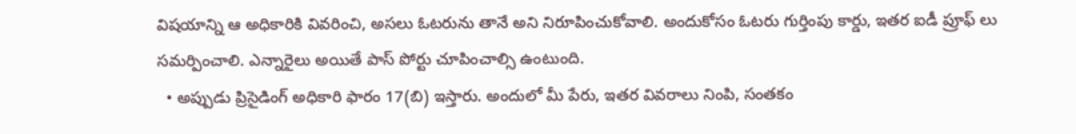విషయాన్ని ఆ అధికారికి వివరించి, అసలు ఓటరును తానే అని నిరూపించుకోవాలి. అందుకోసం ఓటరు గుర్తింపు కార్డు, ఇతర ఐడీ ప్రూఫ్ లు సమర్పించాలి. ఎన్నారైలు అయితే పాస్ పోర్టు చూపించాల్సి ఉంటుంది.
  • అప్పుడు ప్రిసైడింగ్ అధికారి ఫారం 17(బి) ఇస్తారు. అందులో మీ పేరు, ఇతర వివరాలు నింపి, సంతకం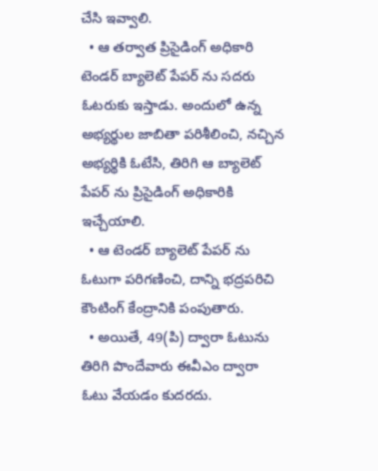చేసి ఇవ్వాలి.
  • ఆ తర్వాత ప్రిసైడింగ్ అధికారి టెండర్ బ్యాలెట్ పేపర్ ను సదరు ఓటరుకు ఇస్తాడు. అందులో ఉన్న అభ్యర్థుల జాబితా పరిశీలించి, నచ్చిన అభ్యర్థికి ఓటేసి, తిరిగి ఆ బ్యాలెట్ పేపర్ ను ప్రిసైడింగ్ అధికారికి ఇచ్చేయాలి.
  • ఆ టెండర్ బ్యాలెట్ పేపర్ ను ఓటుగా పరిగణించి, దాన్ని భద్రపరిచి కౌంటింగ్ కేంద్రానికి పంపుతారు.
  • అయితే, 49(పి) ద్వారా ఓటును తిరిగి పొందేవారు ఈవీఎం ద్వారా ఓటు వేయడం కుదరదు.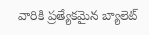వారికి ప్రత్యేకమైన బ్యాలెట్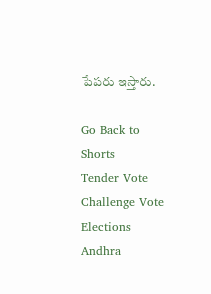పేపరు ఇస్తారు.

Go Back to Shorts
Tender Vote
Challenge Vote
Elections
Andhra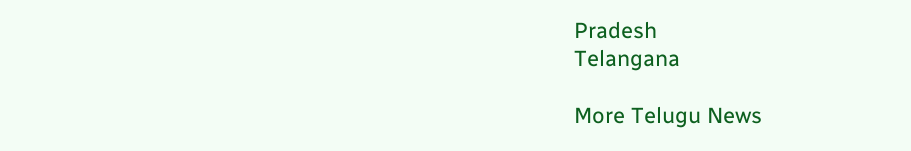Pradesh
Telangana

More Telugu News